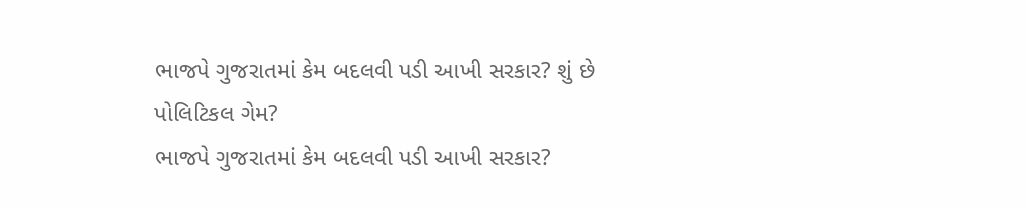ભાજપે ગુજરાતમાં કેમ બદલવી પડી આખી સરકાર? શું છે પોલિટિકલ ગેમ?
ભાજપે ગુજરાતમાં કેમ બદલવી પડી આખી સરકાર?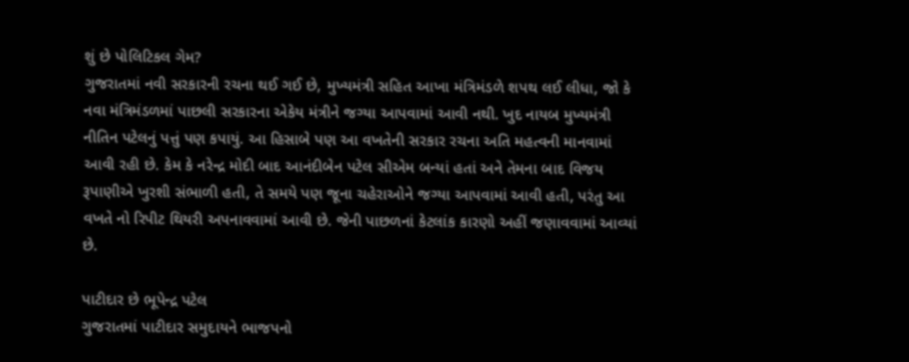શું છે પોલિટિકલ ગેમ?
ગુજરાતમાં નવી સરકારની રચના થઈ ગઈ છે, મુખ્યમંત્રી સહિત આખા મંત્રિમંડળે શપથ લઈ લીધા, જો કે નવા મંત્રિમંડળમાં પાછલી સરકારના એકેય મંત્રીને જગ્યા આપવામાં આવી નથી. ખુદ નાયબ મુખ્યમંત્રી નીતિન પટેલનું પત્તું પણ કપાયું. આ હિસાબે પણ આ વખતેની સરકાર રચના અતિ મહત્વની માનવામાં આવી રહી છે. કેમ કે નરેન્દ્ર મોદી બાદ આનંદીબેન પટેલ સીએમ બન્યાં હતાં અને તેમના બાદ વિજય રૂપાણીએ ખુરશી સંભાળી હતી, તે સમયે પણ જૂના ચહેરાઓને જગ્યા આપવામાં આવી હતી, પરંતુ આ વખતે નો રિપીટ થિયરી અપનાવવામાં આવી છે. જેની પાછળનાં કેટલાંક કારણો અહીં જણાવવામાં આવ્યાં છે.

પાટીદાર છે ભૂપેન્દ્ર પટેલ
ગુજરાતમાં પાટીદાર સમુદાયને ભાજપનો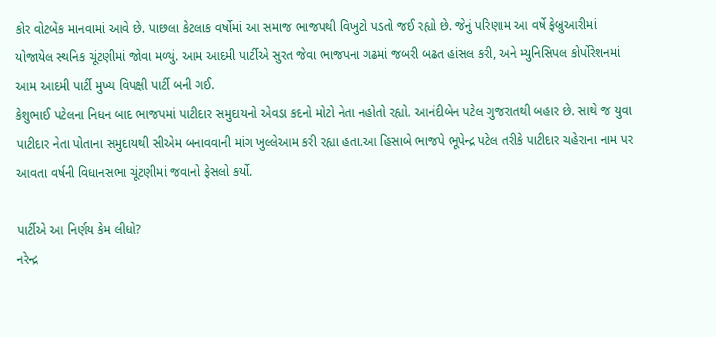કોર વોટબેંક માનવામાં આવે છે. પાછલા કેટલાક વર્ષોમાં આ સમાજ ભાજપથી વિખુટો પડતો જઈ રહ્યો છે. જેનું પરિણામ આ વર્ષે ફેબ્રુઆરીમાં યોજાયેલ સ્થનિક ચૂંટણીમાં જોવા મળ્યું. આમ આદમી પાર્ટીએ સુરત જેવા ભાજપના ગઢમાં જબરી બઢત હાંસલ કરી, અને મ્યુનિસિપલ કોર્પોરેશનમાં આમ આદમી પાર્ટી મુખ્ય વિપક્ષી પાર્ટી બની ગઈ.
કેશુભાઈ પટેલના નિધન બાદ ભાજપમાં પાટીદાર સમુદાયનો એવડા કદનો મોટો નેતા નહોતો રહ્યો. આનંદીબેન પટેલ ગુજરાતથી બહાર છે. સાથે જ યુવા પાટીદાર નેતા પોતાના સમુદાયથી સીએમ બનાવવાની માંગ ખુલ્લેઆમ કરી રહ્યા હતા.આ હિસાબે ભાજપે ભૂપેન્દ્ર પટેલ તરીકે પાટીદાર ચહેરાના નામ પર આવતા વર્ષની વિધાનસભા ચૂંટણીમાં જવાનો ફેસલો કર્યો.

પાર્ટીએ આ નિર્ણય કેમ લીધો?
નરેન્દ્ર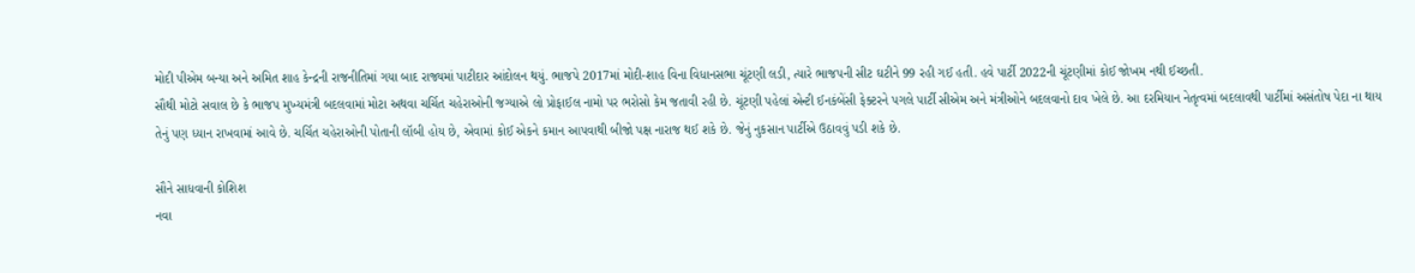મોદી પીએમ બન્યા અને અમિત શાહ કેન્દ્રની રાજનીતિમાં ગયા બાદ રાજ્યમાં પાટીદાર આંદોલન થયું. ભાજપે 2017માં મોદી-શાહ વિના વિધાનસભા ચૂંટણી લડી, ત્યારે ભાજપની સીટ ઘટીને 99 રહી ગઈ હતી. હવે પાર્ટી 2022ની ચૂંટણીમાં કોઈ જોખમ નથી ઈચ્છતી.
સૌથી મોટો સવાલ છે કે ભાજપ મુખ્યમંત્રી બદલવામાં મોટા અથવા ચર્ચિત ચહેરાઓની જગ્યાએ લો પ્રોફાઈલ નામો પર ભરોસો કેમ જતાવી રહી છે. ચૂંટણી પહેલાં એન્ટી ઈનકંબેંસી ફેક્ટરને પગલે પાર્ટી સીએમ અને મંત્રીઓને બદલવાનો દાવ ખેલે છે. આ દરમિયાન નેતૃત્વમાં બદલાવથી પાર્ટીમાં અસંતોષ પેદા ના થાય તેનું પણ ધ્યાન રાખવામાં આવે છે. ચર્ચિત ચહેરાઓની પોતાની લૉબી હોય છે, એવામાં કોઈ એકને કમાન આપવાથી બીજો પક્ષ નારાજ થઈ શકે છે. જેનું નુકસાન પાર્ટીએ ઉઠાવવું પડી શકે છે.

સૌને સાધવાની કોશિશ
નવા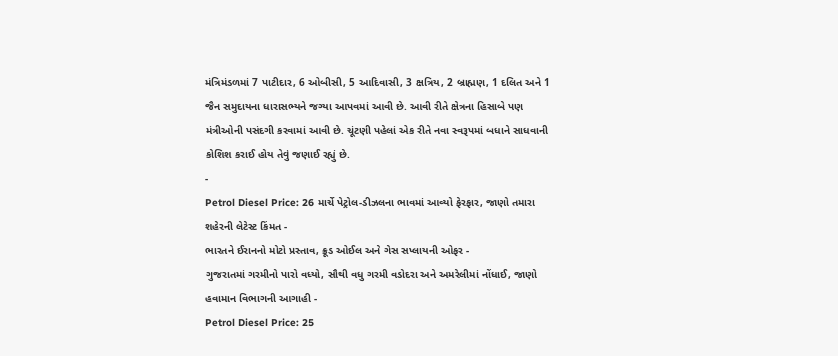મંત્રિમંડળમાં 7 પાટીદાર, 6 ઓબીસી, 5 આદિવાસી, 3 ક્ષત્રિય, 2 બ્રાહ્મણ, 1 દલિત અને 1 જૈન સમુદાયના ધારાસભ્યને જગ્યા આપવમાં આવી છે. આવી રીતે ક્ષેત્રના હિસાબે પણ મંત્રીઓની પસંદગી કરવામાં આવી છે. ચૂંટણી પહેલાં એક રીતે નવા સ્વરૂપમાં બધાને સાધવાની કોશિશ કરાઈ હોય તેવું જણાઈ રહ્યું છે.
-
Petrol Diesel Price: 26 માર્ચે પેટ્રોલ-ડીઝલના ભાવમાં આવ્યો ફેરફાર, જાણો તમારા શહેરની લેટેસ્ટ કિંમત -
ભારતને ઈરાનનો મોટો પ્રસ્તાવ, ક્રૂડ ઓઈલ અને ગેસ સપ્લાયની ઓફર -
ગુજરાતમાં ગરમીનો પારો વધ્યો, સૌથી વધુ ગરમી વડોદરા અને અમરેલીમાં નોંધાઈ, જાણો હવામાન વિભાગની આગાહી -
Petrol Diesel Price: 25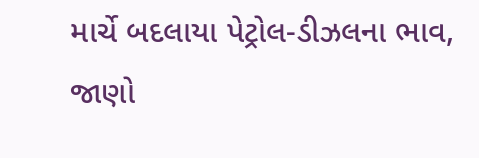માર્ચે બદલાયા પેટ્રોલ-ડીઝલના ભાવ, જાણો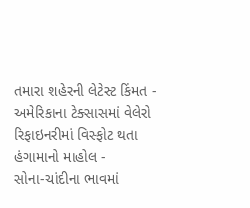તમારા શહેરની લેટેસ્ટ કિંમત -
અમેરિકાના ટેક્સાસમાં વેલેરો રિફાઇનરીમાં વિસ્ફોટ થતા હંગામાનો માહોલ -
સોના-ચાંદીના ભાવમાં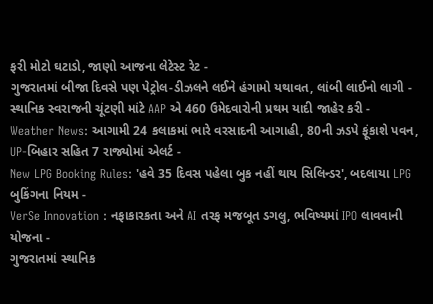ફરી મોટો ઘટાડો, જાણો આજના લેટેસ્ટ રેટ -
ગુજરાતમાં બીજા દિવસે પણ પેટ્રોલ-ડીઝલને લઈને હંગામો યથાવત, લાંબી લાઈનો લાગી -
સ્થાનિક સ્વરાજની ચૂંટણી માંટે AAP એ 460 ઉમેદવારોની પ્રથમ યાદી જાહેર કરી -
Weather News: આગામી 24 કલાકમાં ભારે વરસાદની આગાહી, 80ની ઝડપે ફૂંકાશે પવન, UP-બિહાર સહિત 7 રાજ્યોમાં એલર્ટ -
New LPG Booking Rules: 'હવે 35 દિવસ પહેલા બુક નહીં થાય સિલિન્ડર', બદલાયા LPG બુકિંગના નિયમ -
VerSe Innovation : નફાકારકતા અને AI તરફ મજબૂત ડગલુ, ભવિષ્યમાં IPO લાવવાની યોજના -
ગુજરાતમાં સ્થાનિક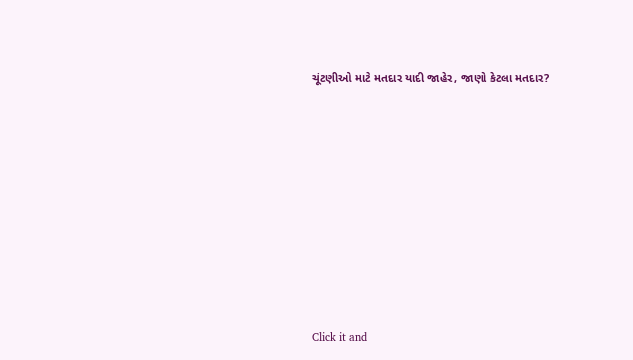ચૂંટણીઓ માટે મતદાર યાદી જાહેર, જાણો કેટલા મતદાર?










Click it and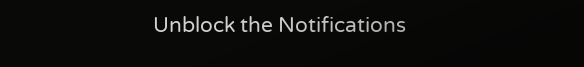Unblock the Notifications